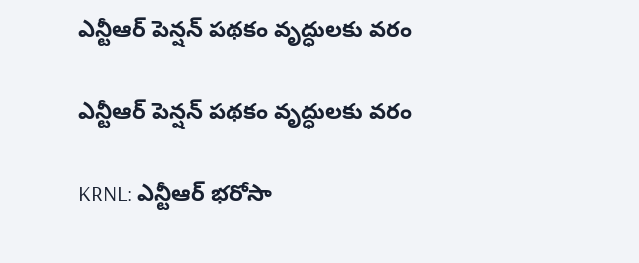ఎన్టీఆర్ పెన్షన్ పథకం వృద్ధులకు వరం

ఎన్టీఆర్ పెన్షన్ పథకం వృద్ధులకు వరం

KRNL: ఎన్టీఆర్ భరోసా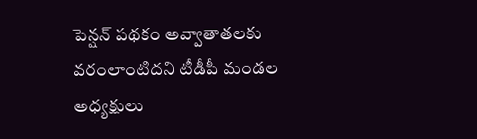పెన్షన్ పథకం అవ్వాతాతలకు వరంలాంటిదని టీడీపీ మండల అధ్యక్షులు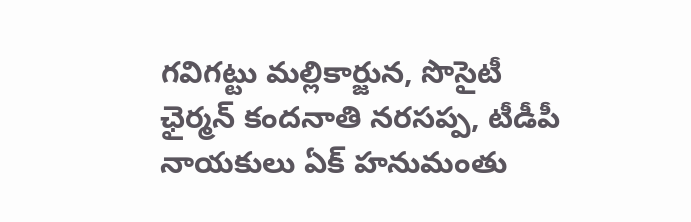గవిగట్టు మల్లికార్జున, సొసైటీ ఛైర్మన్ కందనాతి నరసప్ప, టీడీపీ నాయకులు ఏక్ హనుమంతు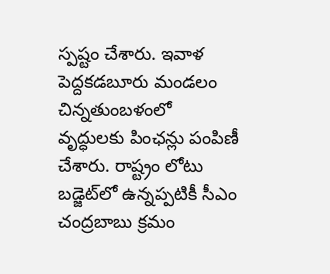స్పష్టం చేశారు. ఇవాళ పెద్దకడబూరు మండలం చిన్నతుంబళంలో వృద్ధులకు పింఛన్లు పంపిణీ చేశారు. రాష్ట్రం లోటు బడ్జెట్‌లో ఉన్నప్పటికీ సీఎం చంద్రబాబు క్రమం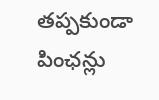తప్పకుండా పింఛన్లు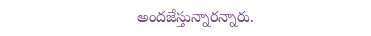అందజేస్తున్నారన్నారు.